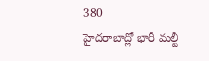380
హైదరాబాద్లో భారీ మల్టీ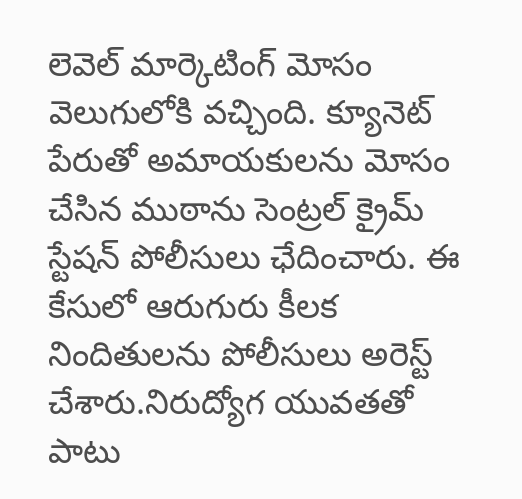లెవెల్ మార్కెటింగ్ మోసం వెలుగులోకి వచ్చింది. క్యూనెట్ పేరుతో అమాయకులను మోసం చేసిన ముఠాను సెంట్రల్ క్రైమ్ స్టేషన్ పోలీసులు ఛేదించారు. ఈ కేసులో ఆరుగురు కీలక నిందితులను పోలీసులు అరెస్ట్ చేశారు.నిరుద్యోగ యువతతో పాటు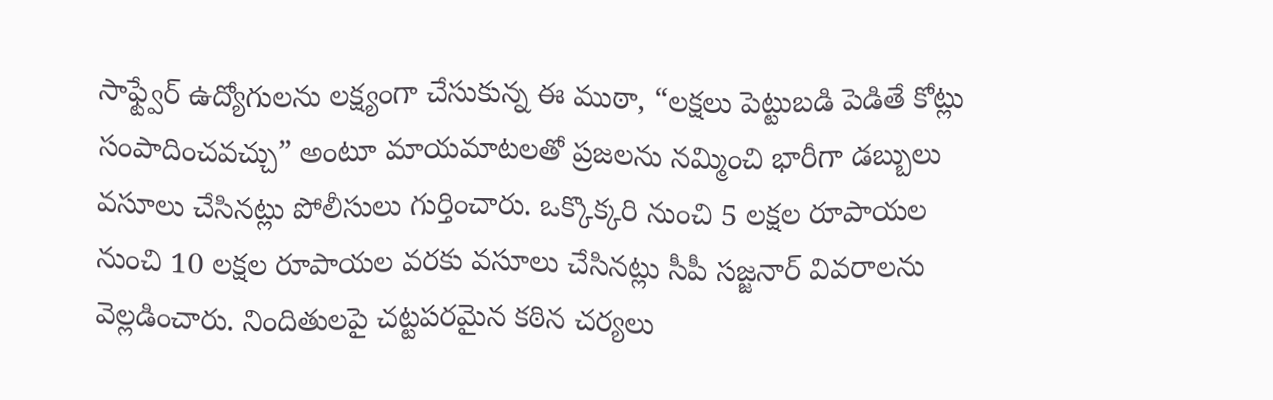సాఫ్ట్వేర్ ఉద్యోగులను లక్ష్యంగా చేసుకున్న ఈ ముఠా, “లక్షలు పెట్టుబడి పెడితే కోట్లు సంపాదించవచ్చు” అంటూ మాయమాటలతో ప్రజలను నమ్మించి భారీగా డబ్బులు వసూలు చేసినట్లు పోలీసులు గుర్తించారు. ఒక్కొక్కరి నుంచి 5 లక్షల రూపాయల నుంచి 10 లక్షల రూపాయల వరకు వసూలు చేసినట్లు సీపీ సజ్జనార్ వివరాలను వెల్లడించారు. నిందితులపై చట్టపరమైన కఠిన చర్యలు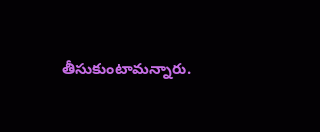తీసుకుంటామన్నారు.